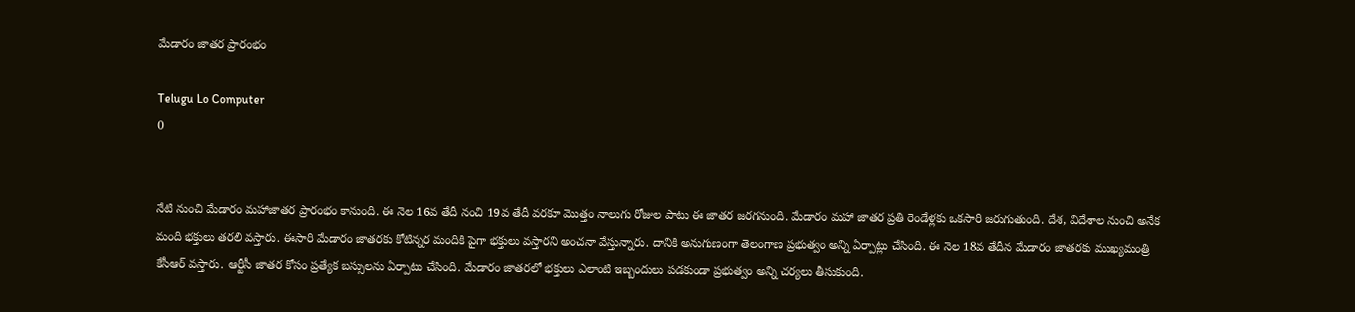మేడారం జాతర ప్రారంభం

Telugu Lo Computer
0


నేటి నుంచి మేడారం మహాజాతర ప్రారంభం కానుంది. ఈ నెల 16వ తేదీ నంచి 19వ తేదీ వరకూ మొత్తం నాలుగు రోజుల పాటు ఈ జాతర జరగనుంది. మేడారం మహా జాతర ప్రతి రెండేళ్లకు ఒకసారి జరుగుతుంది. దేశ, విదేశాల నుంచి అనేక మంది భక్తులు తరలి వస్తారు. ఈసారి మేడారం జాతరకు కోటిన్నర మందికి పైగా భక్తులు వస్తారని అంచనా వేస్తున్నారు. దానికి అనుగుణంగా తెలంగాణ ప్రభుత్వం అన్ని ఏర్పాట్లు చేసింది. ఈ నెల 18వ తేదీన మేడారం జాతరకు ముఖ్యమంత్రి కేసీఆర్ వస్తారు. ఆర్టీసీ జాతర కోసం ప్రత్యేక బస్సులను ఏర్పాటు చేసింది. మేడారం జాతరలో భక్తులు ఎలాంటి ఇబ్బందులు పడకుండా ప్రభుత్వం అన్ని చర్యలు తీసుకుంది.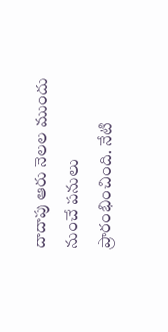దాదాపు ఆరు నెలల ముందు నుంచే పనులు ప్రారంభించింది. నేటి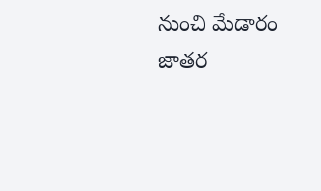నుంచి మేడారం జాతర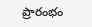ప్రారంభం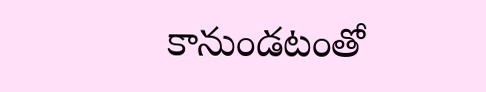కానుండటంతో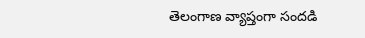తెలంగాణ వ్యాప్తంగా సందడి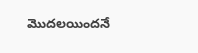మొదలయిందనే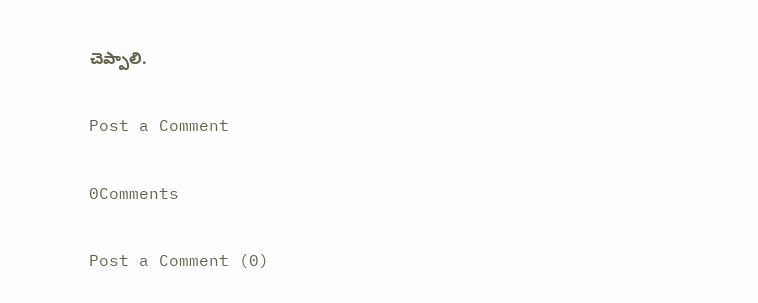చెప్పాలి.

Post a Comment

0Comments

Post a Comment (0)